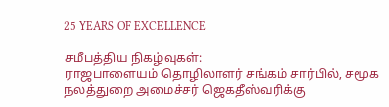25 YEARS OF EXCELLENCE

சமீபத்திய நிகழ்வுகள்:
ராஜபாளையம் தொழிலாளர் சங்கம் சார்பில், சமூக நலத்துறை அமைச்சர் ஜெகதீஸ்வரிக்கு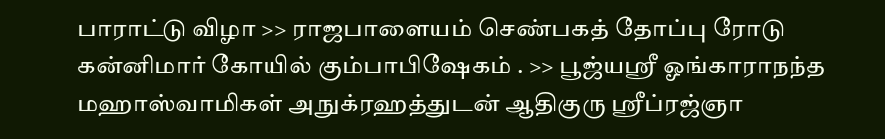பாராட்டு விழா >> ராஜபாளையம் செண்பகத் தோப்பு ரோடு கன்னிமார் கோயில் கும்பாபிஷேகம் . >> பூஜ்யஸ்ரீ ஓங்காராநந்த மஹாஸ்வாமிகள் அநுக்ரஹத்துடன் ஆதிகுரு ஸ்ரீப்ரஜ்ஞா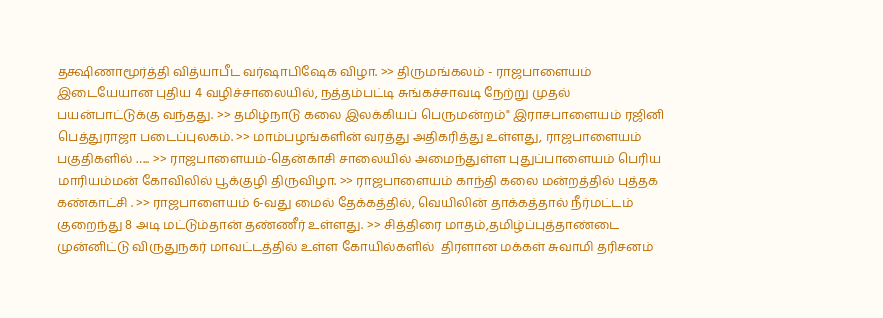தக்ஷிணாமூர்த்தி வித்யாபீட வர்ஷாபிஷேக விழா. >> திருமங்கலம் - ராஜபாளையம் இடையேயான புதிய 4 வழிச்சாலையில், நத்தம்பட்டி சுங்கச்சாவடி நேற்று முதல் பயன்பாட்டுக்கு வந்தது. >> தமிழ்நாடு கலை இலக்கியப் பெருமன்றம்" இராசபாளையம் ரஜினி பெத்துராஜா படைப்புலகம். >> மாம்பழங்களின் வரத்து அதிகரித்து உள்ளது, ராஜபாளையம் பகுதிகளில் ….. >> ராஜபாளையம்-தென்காசி சாலையில் அமைந்துள்ள புதுப்பாளையம் பெரிய மாரியம்மன் கோவிலில் பூக்குழி திருவிழா. >> ராஜபாளையம் காந்தி கலை மன்றத்தில் புத்தக கண்காட்சி . >> ராஜபாளையம் 6-வது மைல் தேக்கத்தில், வெயிலின் தாக்கத்தால் நீர்மட்டம் குறைந்து 8 அடி மட்டும்தான் தண்ணீர் உள்ளது. >> சித்திரை மாதம்,தமிழ்ப்புத்தாண்டை முன்னிட்டு விருதுநகர் மாவட்டத்தில் உள்ள கோயில்களில்  திரளான மக்கள் சுவாமி தரிசனம்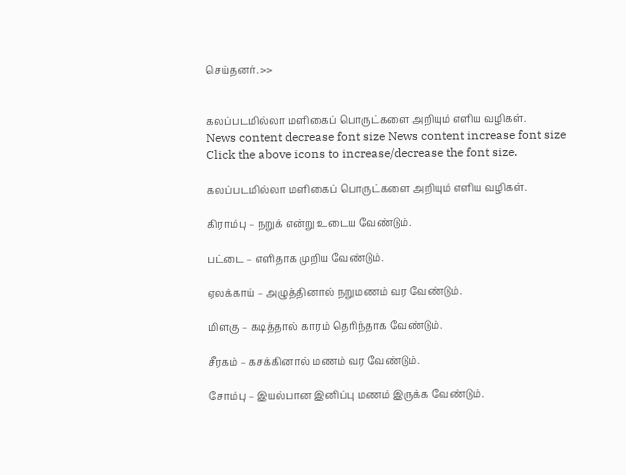செய்தனர். >>


கலப்படமில்லா மளிகைப் பொருட்களை அறியும் எளிய வழிகள்.
News content decrease font size News content increase font size
Click the above icons to increase/decrease the font size.

கலப்படமில்லா மளிகைப் பொருட்களை அறியும் எளிய வழிகள்.

கிராம்பு – நறுக் என்று உடைய வேண்டும்.

பட்டை – எளிதாக முறிய வேண்டும்.

ஏலக்காய் – அழுத்தினால் நறுமணம் வர வேண்டும்.

மிளகு – கடித்தால் காரம் தெரிந்தாக வேண்டும்.

சீரகம் – கசக்கினால் மணம் வர வேண்டும்.

சோம்பு – இயல்பான இனிப்பு மணம் இருக்க வேண்டும்.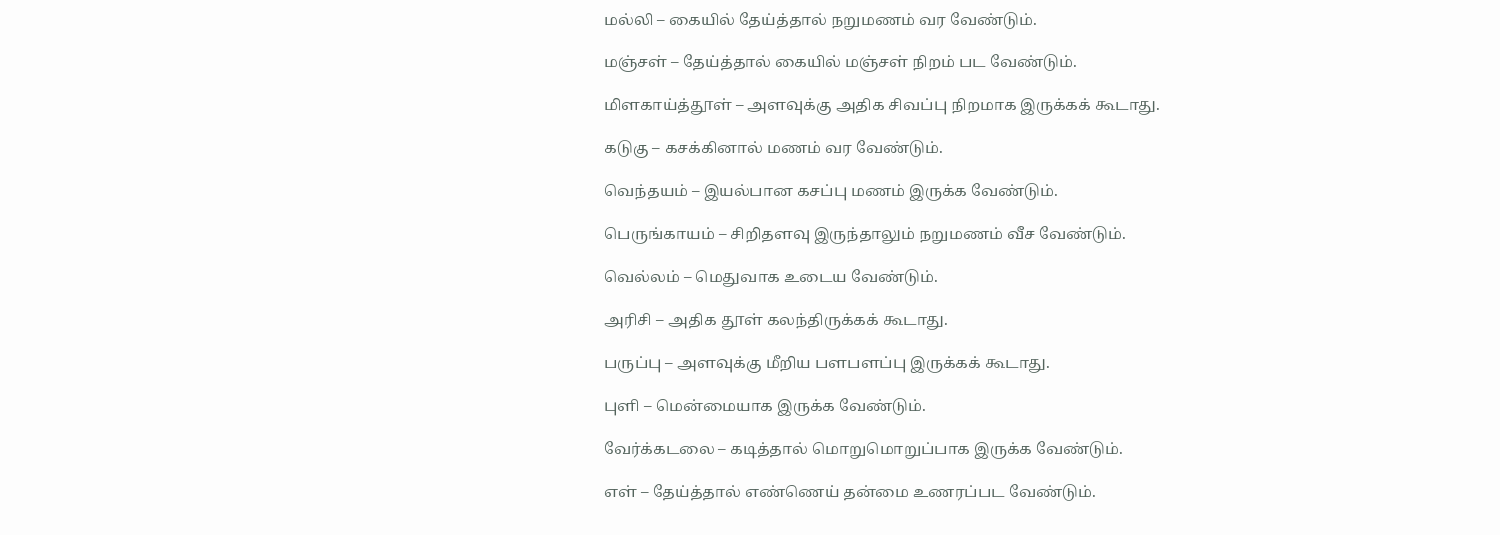மல்லி – கையில் தேய்த்தால் நறுமணம் வர வேண்டும்.

மஞ்சள் – தேய்த்தால் கையில் மஞ்சள் நிறம் பட வேண்டும்.

மிளகாய்த்தூள் – அளவுக்கு அதிக சிவப்பு நிறமாக இருக்கக் கூடாது.

கடுகு – கசக்கினால் மணம் வர வேண்டும்.

வெந்தயம் – இயல்பான கசப்பு மணம் இருக்க வேண்டும்.

பெருங்காயம் – சிறிதளவு இருந்தாலும் நறுமணம் வீச வேண்டும்.

வெல்லம் – மெதுவாக உடைய வேண்டும்.

அரிசி – அதிக தூள் கலந்திருக்கக் கூடாது.

பருப்பு – அளவுக்கு மீறிய பளபளப்பு இருக்கக் கூடாது.

புளி – மென்மையாக இருக்க வேண்டும்.

வேர்க்கடலை – கடித்தால் மொறுமொறுப்பாக இருக்க வேண்டும்.

எள் – தேய்த்தால் எண்ணெய் தன்மை உணரப்பட வேண்டும்.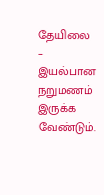தேயிலை – இயல்பான நறுமணம் இருக்க வேண்டும்.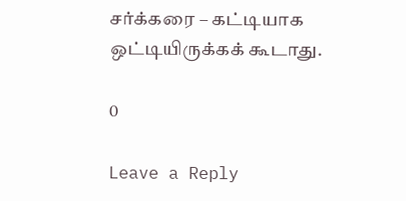சர்க்கரை – கட்டியாக ஒட்டியிருக்கக் கூடாது.

0

Leave a Reply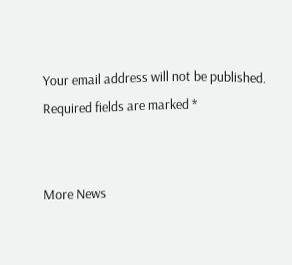Your email address will not be published. Required fields are marked *


More News